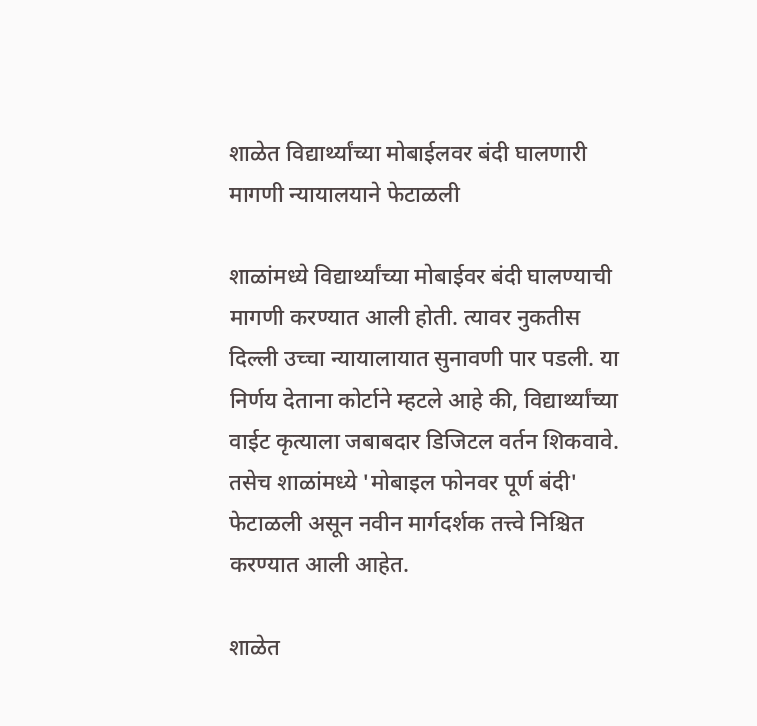शाळेत विद्यार्थ्यांच्या मोबाईलवर बंदी घालणारी मागणी न्यायालयाने फेटाळली

शाळांमध्ये विद्यार्थ्यांच्या मोबाईवर बंदी घालण्याची मागणी करण्यात आली होती. त्यावर नुकतीस दिल्ली उच्चा न्यायालायात सुनावणी पार पडली. या निर्णय देताना कोर्टाने म्हटले आहे की, विद्यार्थ्यांच्या वाईट कृत्याला जबाबदार डिजिटल वर्तन शिकवावे. तसेच शाळांमध्ये 'मोबाइल फोनवर पूर्ण बंदी' फेटाळली असून नवीन मार्गदर्शक तत्त्वे निश्चित करण्यात आली आहेत.

शाळेत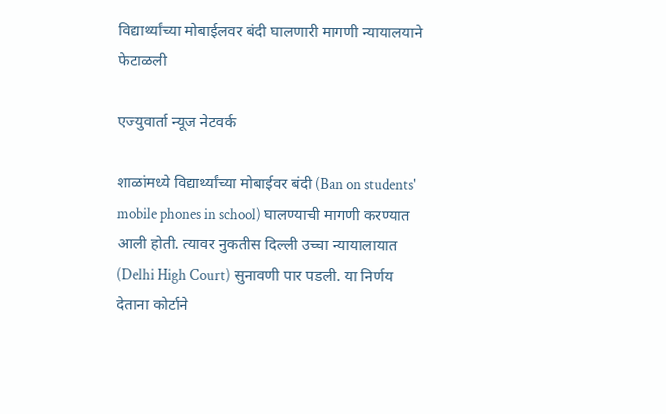विद्यार्थ्यांच्या मोबाईलवर बंदी घालणारी मागणी न्यायालयाने फेटाळली

एज्युवार्ता न्यूज नेटवर्क

शाळांमध्ये विद्यार्थ्यांच्या मोबाईवर बंदी (Ban on students' mobile phones in school) घालण्याची मागणी करण्यात आली होती. त्यावर नुकतीस दिल्ली उच्चा न्यायालायात (Delhi High Court) सुनावणी पार पडली. या निर्णय देताना कोर्टाने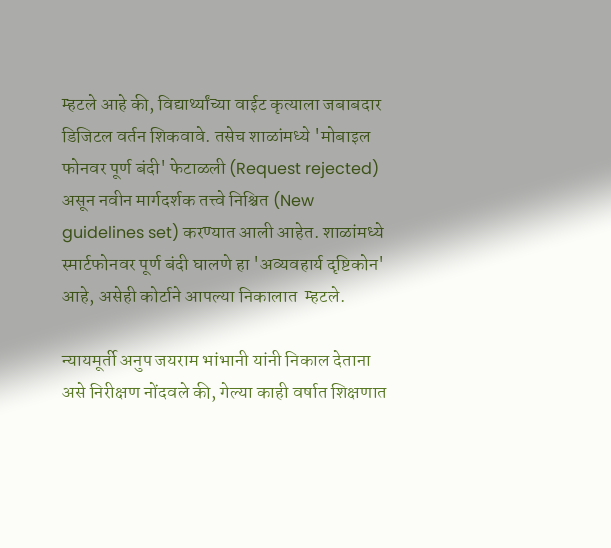म्हटले आहे की, विद्यार्थ्यांच्या वाईट कृत्याला जबाबदार डिजिटल वर्तन शिकवावे. तसेच शाळांमध्ये 'मोबाइल फोनवर पूर्ण बंदी' फेटाळली (Request rejected) असून नवीन मार्गदर्शक तत्त्वे निश्चित (New guidelines set) करण्यात आली आहेत. शाळांमध्ये स्मार्टफोनवर पूर्ण बंदी घालणे हा 'अव्यवहार्य दृष्टिकोन' आहे, असेही कोर्टाने आपल्या निकालात  म्हटले.

न्यायमूर्ती अनुप जयराम भांभानी यांनी निकाल देताना असे निरीक्षण नोंदवले की, गेल्या काही वर्षात शिक्षणात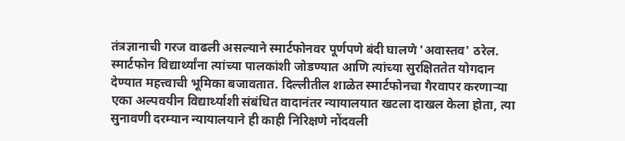तंत्रज्ञानाची गरज वाढली असल्याने स्मार्टफोनवर पूर्णपणे बंदी घालणे 'अवास्तव' ठरेल. स्मार्टफोन विद्यार्थ्यांना त्यांच्या पालकांशी जोडण्यात आणि त्यांच्या सुरक्षिततेत योगदान देण्यात महत्त्वाची भूमिका बजावतात. दिल्लीतील शाळेत स्मार्टफोनचा गैरवापर करणाऱ्या एका अल्पवयीन विद्यार्थ्याशी संबंधित वादानंतर न्यायालयात खटला दाखल केला होता, त्या सुनावणी दरम्यान न्यायालयाने ही काही निरि‍क्षणे नोंदवली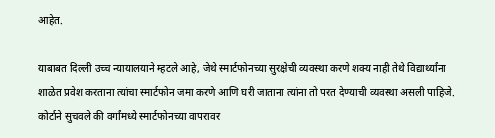आहेत.

याबाबत दिल्ली उच्च न्यायालयाने म्हटले आहे, जेथे स्मार्टफोनच्या सुरक्षेची व्यवस्था करणे शक्य नाही तेथे विद्यार्थ्यांना शाळेत प्रवेश करताना त्यांचा स्मार्टफोन जमा करणे आणि घरी जाताना त्यांना तो परत देण्याची व्यवस्था असली पाहिजे. कोर्टाने सुचवले की वर्गांमध्ये स्मार्टफोनच्या वापरावर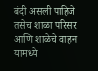बंदी असली पाहिजे तसेच शाळा परिसर आणि शाळेचे वाहन यामध्ये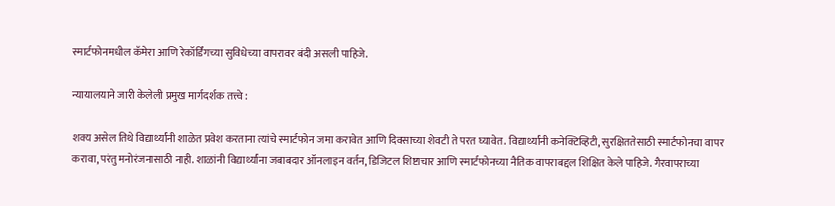स्मार्टफोनमधील कॅमेरा आणि रेकॉर्डिंगच्या सुविधेच्या वापरावर बंदी असली पाहिजे.

न्यायालयाने जारी केलेली प्रमुख मार्गदर्शक तत्त्वे :

शक्य असेल तिथे विद्यार्थ्यांनी शाळेत प्रवेश करताना त्यांचे स्मार्टफोन जमा करावेत आणि दिवसाच्या शेवटी ते परत घ्यावेत. विद्यार्थ्यांनी कनेक्टिव्हिटी, सुरक्षिततेसाठी स्मार्टफोनचा वापर करावा, परंतु मनोरंजनासाठी नाही. शाळांनी विद्यार्थ्यांना जबाबदार ऑनलाइन वर्तन, डिजिटल शिष्टाचार आणि स्मार्टफोनच्या नैतिक वापराबद्दल शिक्षित केले पाहिजे. गैरवापराच्या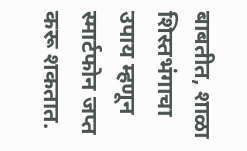बाबतीत, शाळा शिस्तभंगाचा उपाय म्हणून स्मार्टफोन जप्त करू शकतात.